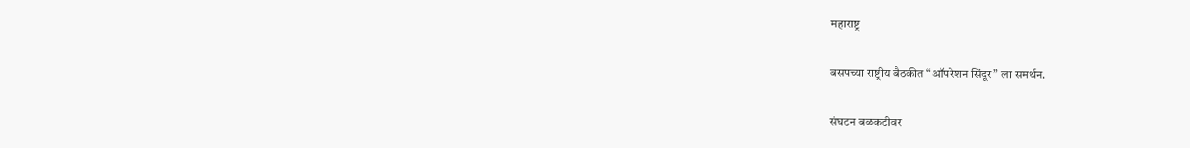महाराष्ट्र

बसपच्या राष्ट्रीय बैठकीत “ऑपरेशन सिंदूर” ला समर्थन.

संघटन बळकटीवर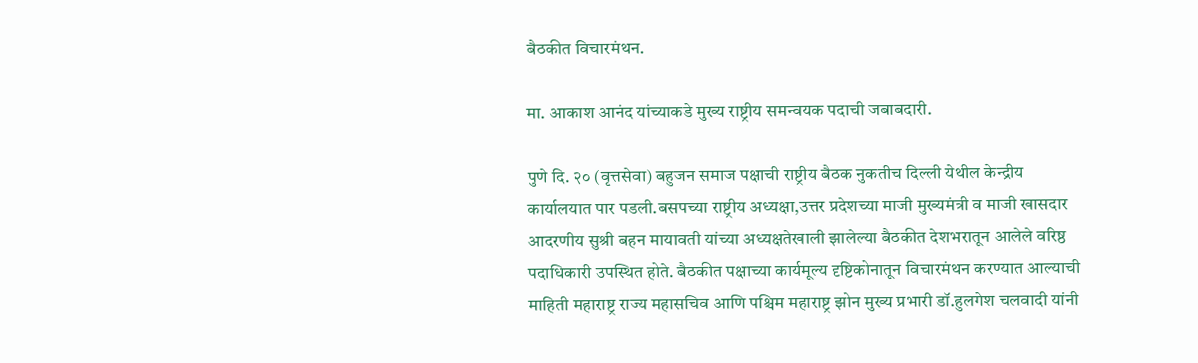बैठकीत विचारमंथन.

मा. आकाश आनंद यांच्याकडे मुख्य राष्ट्रीय समन्वयक पदाची जबाबदारी.

पुणे दि. २० (वृत्तसेवा) बहुजन समाज पक्षाची राष्ट्रीय बैठक नुकतीच दिल्ली येथील केन्द्रीय कार्यालयात पार पडली.बसपच्या राष्ट्रीय अध्यक्षा,उत्तर प्रदेशच्या माजी मुख्यमंत्री व माजी खासदार आदरणीय सुश्री बहन मायावती यांच्या अध्यक्षतेखाली झालेल्या बैठकीत देशभरातून आलेले वरिष्ठ पदाधिकारी उपस्थित होते. बैठकीत पक्षाच्या कार्यमूल्य दृष्टिकोनातून विचारमंथन करण्यात आल्याची माहिती महाराष्ट्र राज्य महासचिव आणि पश्चिम महाराष्ट्र झोन मुख्य प्रभारी डॉ.हुलगेश चलवादी यांनी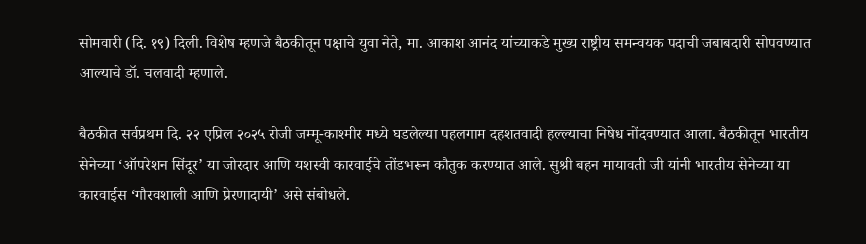सोमवारी (दि. १९) दिली. विशेष म्हणजे बैठकीतून पक्षाचे युवा नेते, मा. आकाश आनंद यांच्याकडे मुख्य राष्ट्रीय समन्वयक पदाची जबाबदारी सोपवण्यात आल्याचे डॉ. चलवादी म्हणाले.

बैठकीत सर्वप्रथम दि. २२ एप्रिल २०२५ रोजी जम्मू-काश्मीर मध्ये घडलेल्या पहलगाम दहशतवादी हल्ल्याचा निषेध नोंदवण्यात आला. बैठकीतून भारतीय सेनेच्या ‘ऑपरेशन सिंदूर’ या जोरदार आणि यशस्वी कारवाईचे तोंडभरून कौतुक करण्यात आले. सुश्री बहन मायावती जी यांनी भारतीय सेनेच्या या कारवाईस ‘गौरवशाली आणि प्रेरणादायी’ असे संबोधले.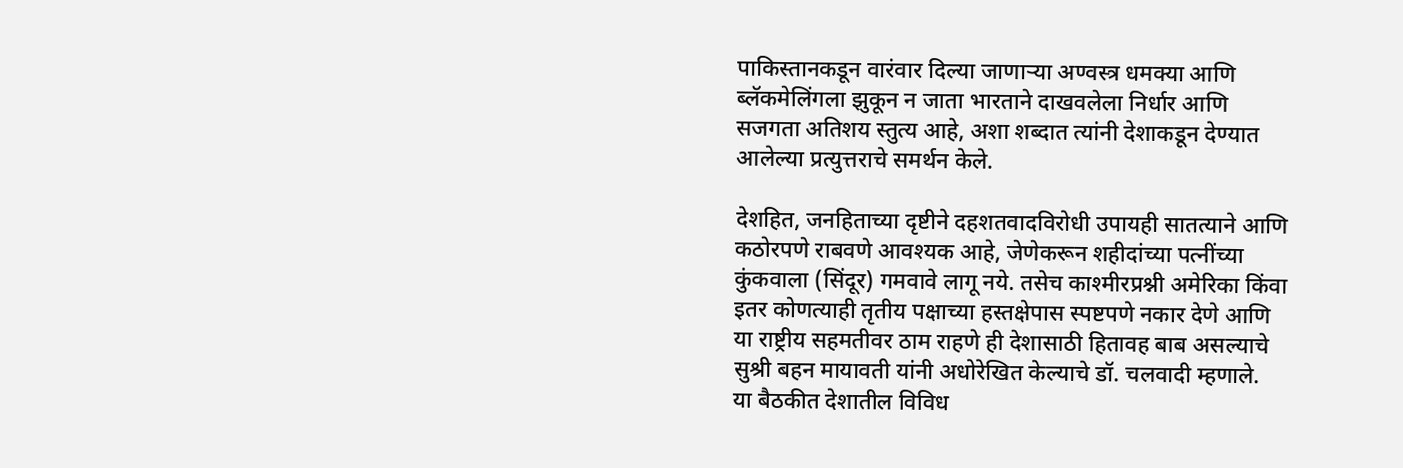पाकिस्तानकडून वारंवार दिल्या जाणाऱ्या अण्वस्त्र धमक्या आणि ब्लॅकमेलिंगला झुकून न जाता भारताने दाखवलेला निर्धार आणि सजगता अतिशय स्तुत्य आहे, अशा शब्दात त्यांनी देशाकडून देण्यात आलेल्या प्रत्युत्तराचे समर्थन केले.

देशहित, जनहिताच्या दृष्टीने दहशतवादविरोधी उपायही सातत्याने आणि कठोरपणे राबवणे आवश्यक आहे, जेणेकरून शहीदांच्या पत्नींच्या कुंकवाला (सिंदूर) गमवावे लागू नये. तसेच काश्मीरप्रश्नी अमेरिका किंवा इतर कोणत्याही तृतीय पक्षाच्या हस्तक्षेपास स्पष्टपणे नकार देणे आणि या राष्ट्रीय सहमतीवर ठाम राहणे ही देशासाठी हितावह बाब असल्याचे सुश्री बहन मायावती यांनी अधोरेखित केल्याचे डॉ. चलवादी म्हणाले.
या बैठकीत देशातील विविध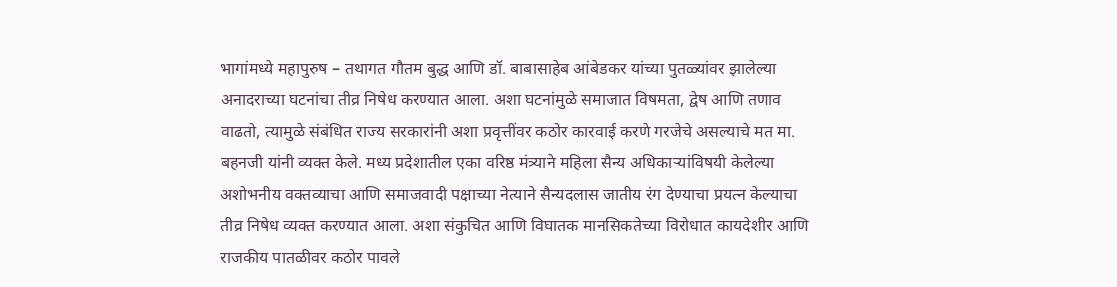भागांमध्ये महापुरुष – तथागत गौतम बुद्ध आणि डॉ. बाबासाहेब आंबेडकर यांच्या पुतळ्यांवर झालेल्या अनादराच्या घटनांचा तीव्र निषेध करण्यात आला. अशा घटनांमुळे समाजात विषमता, द्वेष आणि तणाव वाढतो, त्यामुळे संबंधित राज्य सरकारांनी अशा प्रवृत्तींवर कठोर कारवाई करणे गरजेचे असल्याचे मत मा. बहनजी यांनी व्यक्त केले. मध्य प्रदेशातील एका वरिष्ठ मंत्र्याने महिला सैन्य अधिकाऱ्यांविषयी केलेल्या अशोभनीय वक्तव्याचा आणि समाजवादी पक्षाच्या नेत्याने सैन्यदलास जातीय रंग देण्याचा प्रयत्न केल्याचा तीव्र निषेध व्यक्त करण्यात आला. अशा संकुचित आणि विघातक मानसिकतेच्या विरोधात कायदेशीर आणि राजकीय पातळीवर कठोर पावले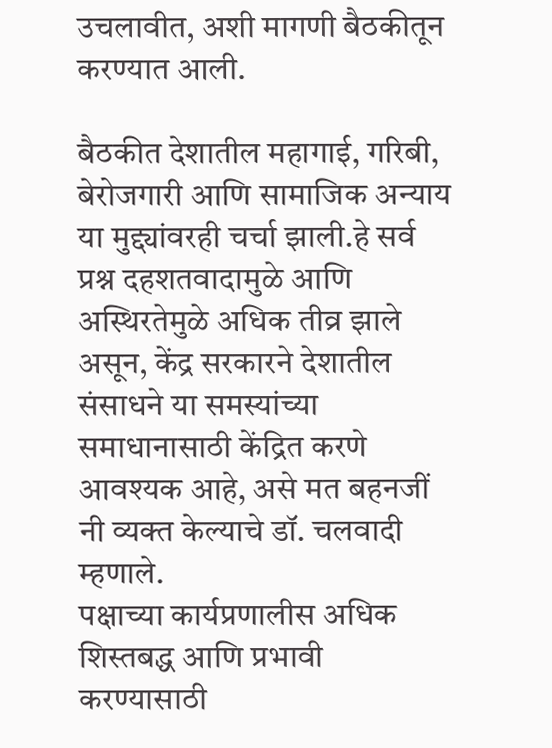उचलावीत, अशी मागणी बैठकीतून करण्यात आली.

बैठकीत देशातील महागाई, गरिबी, बेरोजगारी आणि सामाजिक अन्याय या मुद्द्यांवरही चर्चा झाली.हे सर्व प्रश्न दहशतवादामुळे आणि अस्थिरतेमुळे अधिक तीव्र झाले असून, केंद्र सरकारने देशातील संसाधने या समस्यांच्या समाधानासाठी केंद्रित करणे आवश्यक आहे, असे मत बहनजीं नी व्यक्त केल्याचे डॉ. चलवादी म्हणाले.
पक्षाच्या कार्यप्रणालीस अधिक शिस्तबद्ध आणि प्रभावी करण्यासाठी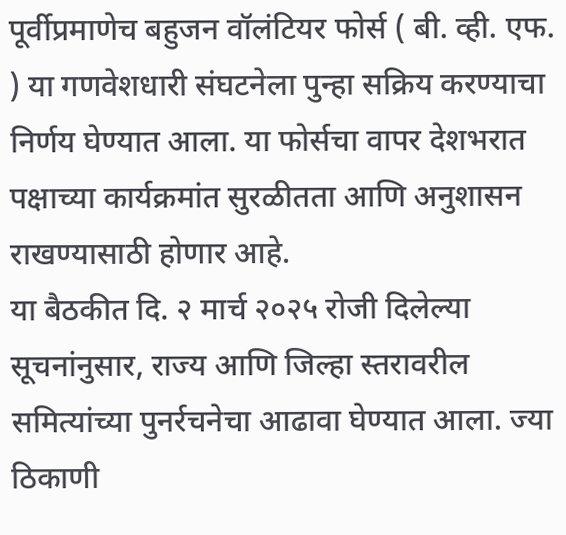पूर्वीप्रमाणेच बहुजन वॉलंटियर फोर्स ( बी. व्ही. एफ. ) या गणवेशधारी संघटनेला पुन्हा सक्रिय करण्याचा निर्णय घेण्यात आला. या फोर्सचा वापर देशभरात पक्षाच्या कार्यक्रमांत सुरळीतता आणि अनुशासन राखण्यासाठी होणार आहे.
या बैठकीत दि. २ मार्च २०२५ रोजी दिलेल्या सूचनांनुसार, राज्य आणि जिल्हा स्तरावरील समित्यांच्या पुनर्रचनेचा आढावा घेण्यात आला. ज्या ठिकाणी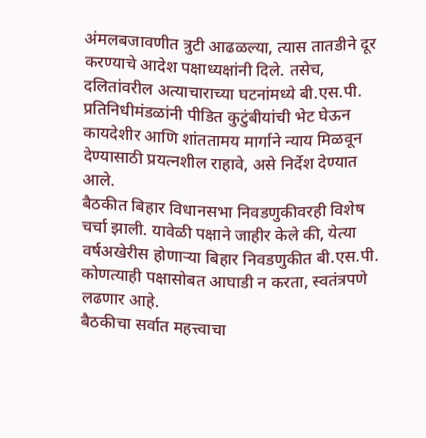अंमलबजावणीत त्रुटी आढळल्या, त्यास तातडीने दूर करण्याचे आदेश पक्षाध्यक्षांनी दिले. तसेच, दलितांवरील अत्याचाराच्या घटनांमध्ये बी.एस.पी. प्रतिनिधीमंडळांनी पीडित कुटुंबीयांची भेट घेऊन कायदेशीर आणि शांततामय मार्गाने न्याय मिळवून देण्यासाठी प्रयत्नशील राहावे, असे निर्देश देण्यात आले.
बैठकीत बिहार विधानसभा निवडणुकीवरही विशेष चर्चा झाली. यावेळी पक्षाने जाहीर केले की, येत्या वर्षअखेरीस होणाऱ्या बिहार निवडणुकीत बी.एस.पी. कोणत्याही पक्षासोबत आघाडी न करता, स्वतंत्रपणे लढणार आहे.
बैठकीचा सर्वात महत्त्वाचा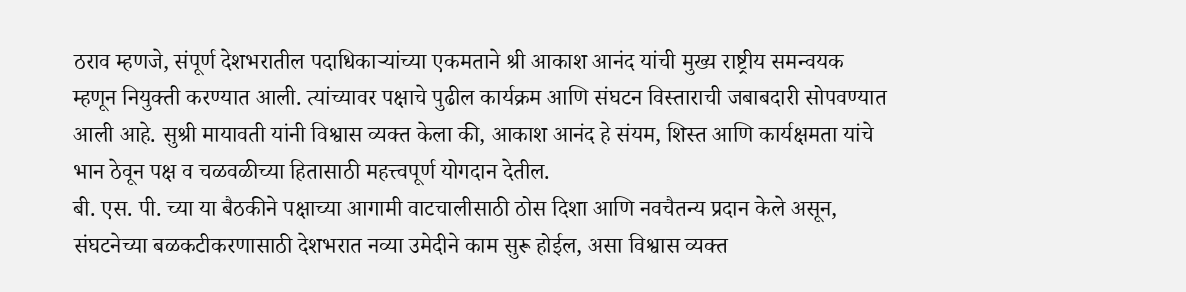ठराव म्हणजे, संपूर्ण देशभरातील पदाधिकाऱ्यांच्या एकमताने श्री आकाश आनंद यांची मुख्य राष्ट्रीय समन्वयक म्हणून नियुक्ती करण्यात आली. त्यांच्यावर पक्षाचे पुढील कार्यक्रम आणि संघटन विस्ताराची जबाबदारी सोपवण्यात आली आहे. सुश्री मायावती यांनी विश्वास व्यक्त केला की, आकाश आनंद हे संयम, शिस्त आणि कार्यक्षमता यांचे भान ठेवून पक्ष व चळवळीच्या हितासाठी महत्त्वपूर्ण योगदान देतील.
बी. एस. पी. च्या या बैठकीने पक्षाच्या आगामी वाटचालीसाठी ठोस दिशा आणि नवचैतन्य प्रदान केले असून, संघटनेच्या बळकटीकरणासाठी देशभरात नव्या उमेदीने काम सुरू होईल, असा विश्वास व्यक्त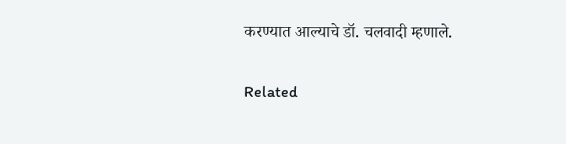करण्यात आल्याचे डॉ. चलवादी म्हणाले.

Related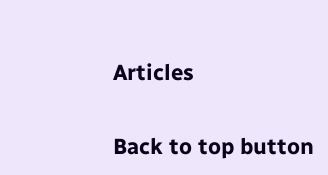Articles

Back to top button